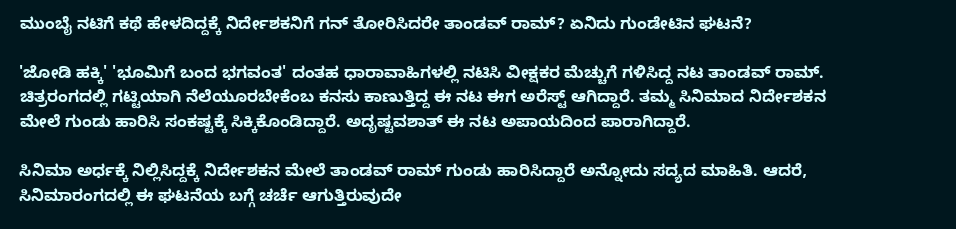ಮುಂಬೈ ನಟಿಗೆ ಕಥೆ ಹೇಳದಿದ್ದಕ್ಕೆ ನಿರ್ದೇಶಕನಿಗೆ ಗನ್ ತೋರಿಸಿದರೇ ತಾಂಡವ್ ರಾಮ್? ಏನಿದು ಗುಂಡೇಟಿನ ಘಟನೆ?

'ಜೋಡಿ ಹಕ್ಕಿ' 'ಭೂಮಿಗೆ ಬಂದ ಭಗವಂತ' ದಂತಹ ಧಾರಾವಾಹಿಗಳಲ್ಲಿ ನಟಿಸಿ ವೀಕ್ಷಕರ ಮೆಚ್ಚುಗೆ ಗಳಿಸಿದ್ದ ನಟ ತಾಂಡವ್ ರಾಮ್. ಚಿತ್ರರಂಗದಲ್ಲಿ ಗಟ್ಟಿಯಾಗಿ ನೆಲೆಯೂರಬೇಕೆಂಬ ಕನಸು ಕಾಣುತ್ತಿದ್ದ ಈ ನಟ ಈಗ ಅರೆಸ್ಟ್ ಆಗಿದ್ದಾರೆ. ತಮ್ಮ ಸಿನಿಮಾದ ನಿರ್ದೇಶಕನ ಮೇಲೆ ಗುಂಡು ಹಾರಿಸಿ ಸಂಕಷ್ಟಕ್ಕೆ ಸಿಕ್ಕಿಕೊಂಡಿದ್ದಾರೆ. ಅದೃಷ್ಟವಶಾತ್ ಈ ನಟ ಅಪಾಯದಿಂದ ಪಾರಾಗಿದ್ದಾರೆ.

ಸಿನಿಮಾ ಅರ್ಧಕ್ಕೆ ನಿಲ್ಲಿಸಿದ್ದಕ್ಕೆ ನಿರ್ದೇಶಕನ ಮೇಲೆ ತಾಂಡವ್ ರಾಮ್ ಗುಂಡು ಹಾರಿಸಿದ್ದಾರೆ ಅನ್ನೋದು ಸದ್ಯದ ಮಾಹಿತಿ. ಆದರೆ, ಸಿನಿಮಾರಂಗದಲ್ಲಿ ಈ ಘಟನೆಯ ಬಗ್ಗೆ ಚರ್ಚೆ ಆಗುತ್ತಿರುವುದೇ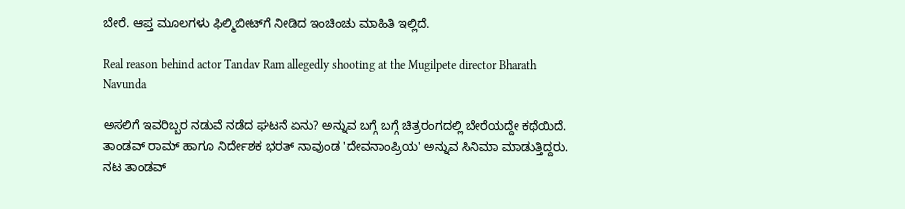ಬೇರೆ. ಆಪ್ತ ಮೂಲಗಳು ಫಿಲ್ಮಿಬೀಟ್‌ಗೆ ನೀಡಿದ ಇಂಚಿಂಚು ಮಾಹಿತಿ ಇಲ್ಲಿದೆ.

Real reason behind actor Tandav Ram allegedly shooting at the Mugilpete director Bharath Navunda

ಅಸಲಿಗೆ ಇವರಿಬ್ಬರ ನಡುವೆ ನಡೆದ ಘಟನೆ ಏನು? ಅನ್ನುವ ಬಗ್ಗೆ ಬಗ್ಗೆ ಚಿತ್ರರಂಗದಲ್ಲಿ ಬೇರೆಯದ್ದೇ ಕಥೆಯಿದೆ. ತಾಂಡವ್ ರಾಮ್ ಹಾಗೂ ನಿರ್ದೇಶಕ ಭರತ್ ನಾವುಂಡ 'ದೇವನಾಂಪ್ರಿಯ' ಅನ್ನುವ ಸಿನಿಮಾ ಮಾಡುತ್ತಿದ್ದರು. ನಟ ತಾಂಡವ್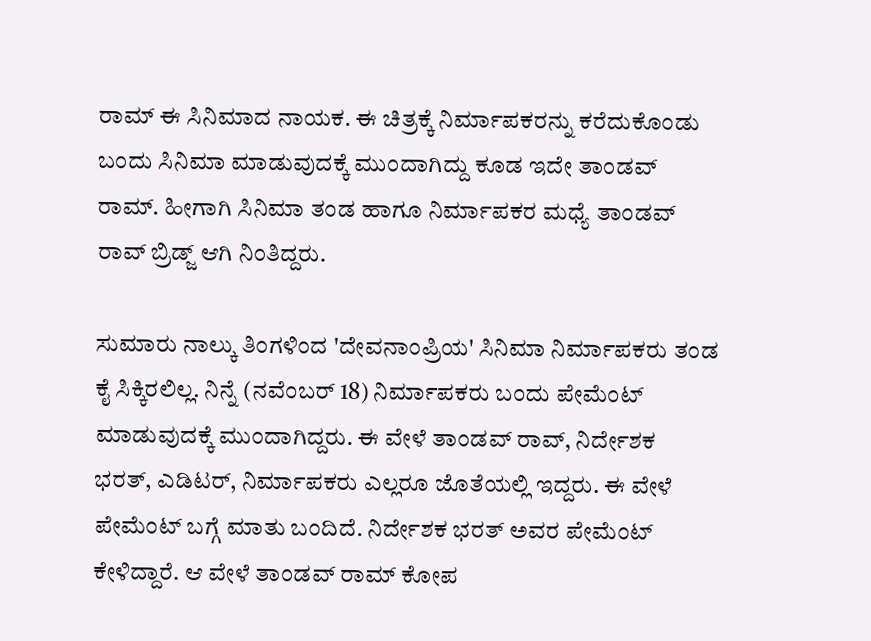ರಾಮ್ ಈ ಸಿನಿಮಾದ ನಾಯಕ. ಈ ಚಿತ್ರಕ್ಕೆ ನಿರ್ಮಾಪಕರನ್ನು ಕರೆದುಕೊಂಡು ಬಂದು ಸಿನಿಮಾ ಮಾಡುವುದಕ್ಕೆ ಮುಂದಾಗಿದ್ದು ಕೂಡ ಇದೇ ತಾಂಡವ್ ರಾಮ್. ಹೀಗಾಗಿ ಸಿನಿಮಾ ತಂಡ ಹಾಗೂ ನಿರ್ಮಾಪಕರ ಮಧ್ಯೆ ತಾಂಡವ್ ರಾವ್ ಬ್ರಿಡ್ಜ್ ಆಗಿ ನಿಂತಿದ್ದರು.

ಸುಮಾರು ನಾಲ್ಕು ತಿಂಗಳಿಂದ 'ದೇವನಾಂಪ್ರಿಯ' ಸಿನಿಮಾ ನಿರ್ಮಾಪಕರು ತಂಡ ಕೈ ಸಿಕ್ಕಿರಲಿಲ್ಲ. ನಿನ್ನೆ (ನವೆಂಬರ್ 18) ನಿರ್ಮಾಪಕರು ಬಂದು ಪೇಮೆಂಟ್ ಮಾಡುವುದಕ್ಕೆ ಮುಂದಾಗಿದ್ದರು. ಈ ವೇಳೆ ತಾಂಡವ್ ರಾವ್, ನಿರ್ದೇಶಕ ಭರತ್, ಎಡಿಟರ್, ನಿರ್ಮಾಪಕರು ಎಲ್ಲರೂ ಜೊತೆಯಲ್ಲಿ ಇದ್ದರು. ಈ ವೇಳೆ ಪೇಮೆಂಟ್‌ ಬಗ್ಗೆ ಮಾತು ಬಂದಿದೆ. ನಿರ್ದೇಶಕ ಭರತ್ ಅವರ ಪೇಮೆಂಟ್ ಕೇಳಿದ್ದಾರೆ. ಆ ವೇಳೆ ತಾಂಡವ್ ರಾಮ್ ಕೋಪ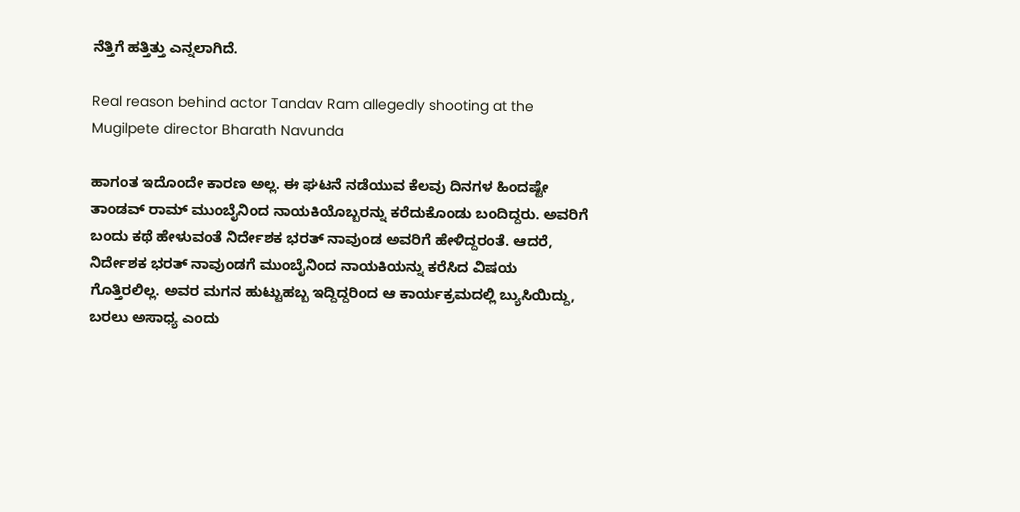ನೆತ್ತಿಗೆ ಹತ್ತಿತ್ತು ಎನ್ನಲಾಗಿದೆ.

Real reason behind actor Tandav Ram allegedly shooting at the Mugilpete director Bharath Navunda

ಹಾಗಂತ ಇದೊಂದೇ ಕಾರಣ ಅಲ್ಲ. ಈ ಘಟನೆ ನಡೆಯುವ ಕೆಲವು ದಿನಗಳ ಹಿಂದಷ್ಟೇ ತಾಂಡವ್ ರಾಮ್ ಮುಂಬೈನಿಂದ ನಾಯಕಿಯೊಬ್ಬರನ್ನು ಕರೆದುಕೊಂಡು ಬಂದಿದ್ದರು. ಅವರಿಗೆ ಬಂದು ಕಥೆ ಹೇಳುವಂತೆ ನಿರ್ದೇಶಕ ಭರತ್ ನಾವುಂಡ ಅವರಿಗೆ ಹೇಳಿದ್ದರಂತೆ. ಆದರೆ, ನಿರ್ದೇಶಕ ಭರತ್ ನಾವುಂಡಗೆ ಮುಂಬೈನಿಂದ ನಾಯಕಿಯನ್ನು ಕರೆಸಿದ ವಿಷಯ ಗೊತ್ತಿರಲಿಲ್ಲ. ಅವರ ಮಗನ ಹುಟ್ಟುಹಬ್ಬ ಇದ್ದಿದ್ದರಿಂದ ಆ ಕಾರ್ಯಕ್ರಮದಲ್ಲಿ ಬ್ಯುಸಿಯಿದ್ದು, ಬರಲು ಅಸಾಧ್ಯ ಎಂದು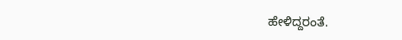ಹೇಳಿದ್ದರಂತೆ.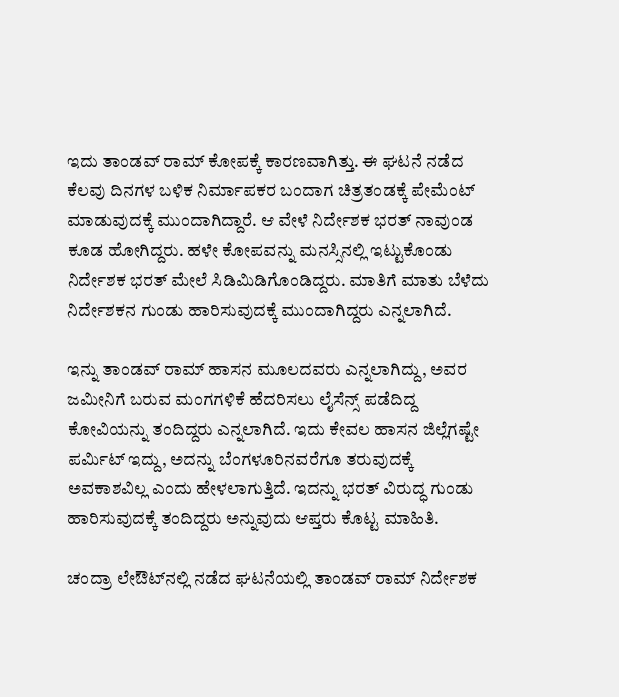ಇದು ತಾಂಡವ್ ರಾಮ್ ಕೋಪಕ್ಕೆ ಕಾರಣವಾಗಿತ್ತು. ಈ ಘಟನೆ ನಡೆದ ಕೆಲವು ದಿನಗಳ ಬಳಿಕ ನಿರ್ಮಾಪಕರ ಬಂದಾಗ ಚಿತ್ರತಂಡಕ್ಕೆ ಪೇಮೆಂಟ್ ಮಾಡುವುದಕ್ಕೆ ಮುಂದಾಗಿದ್ದಾರೆ. ಆ ವೇಳೆ ನಿರ್ದೇಶಕ ಭರತ್ ನಾವುಂಡ ಕೂಡ ಹೋಗಿದ್ದರು. ಹಳೇ ಕೋಪವನ್ನು ಮನಸ್ಸಿನಲ್ಲಿ ಇಟ್ಟುಕೊಂಡು ನಿರ್ದೇಶಕ ಭರತ್ ಮೇಲೆ ಸಿಡಿಮಿಡಿಗೊಂಡಿದ್ದರು. ಮಾತಿಗೆ ಮಾತು ಬೆಳೆದು ನಿರ್ದೇಶಕನ ಗುಂಡು ಹಾರಿಸುವುದಕ್ಕೆ ಮುಂದಾಗಿದ್ದರು ಎನ್ನಲಾಗಿದೆ.

ಇನ್ನು ತಾಂಡವ್ ರಾಮ್ ಹಾಸನ ಮೂಲದವರು ಎನ್ನಲಾಗಿದ್ದು, ಅವರ ಜಮೀನಿಗೆ ಬರುವ ಮಂಗಗಳಿಕೆ ಹೆದರಿಸಲು ಲೈಸೆನ್ಸ್ ಪಡೆದಿದ್ದ ಕೋವಿಯನ್ನು ತಂದಿದ್ದರು ಎನ್ನಲಾಗಿದೆ. ಇದು ಕೇವಲ ಹಾಸನ ಜಿಲ್ಲೆಗಷ್ಟೇ ಪರ್ಮಿಟ್ ಇದ್ದು, ಅದನ್ನು ಬೆಂಗಳೂರಿನವರೆಗೂ ತರುವುದಕ್ಕೆ ಅವಕಾಶವಿಲ್ಲ ಎಂದು ಹೇಳಲಾಗುತ್ತಿದೆ. ಇದನ್ನು ಭರತ್ ವಿರುದ್ಧ ಗುಂಡು ಹಾರಿಸುವುದಕ್ಕೆ ತಂದಿದ್ದರು ಅನ್ನುವುದು ಆಪ್ತರು ಕೊಟ್ಟ ಮಾಹಿತಿ.

ಚಂದ್ರಾ ಲೇಔಟ್‌ನಲ್ಲಿ ನಡೆದ ಘಟನೆಯಲ್ಲಿ ತಾಂಡವ್ ರಾಮ್ ನಿರ್ದೇಶಕ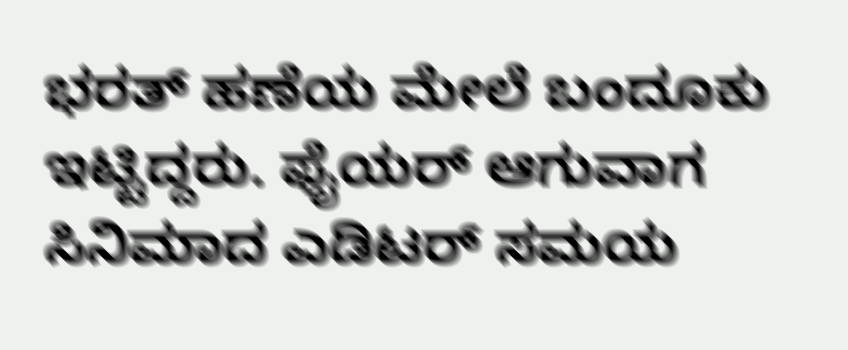ಭರತ್ ಹಣೆಯ ಮೇಲೆ ಬಂದೂಕು ಇಟ್ಟಿದ್ದರು. ಫೈಯರ್ ಆಗುವಾಗ ಸಿನಿಮಾದ ಎಡಿಟರ್ ಸಮಯ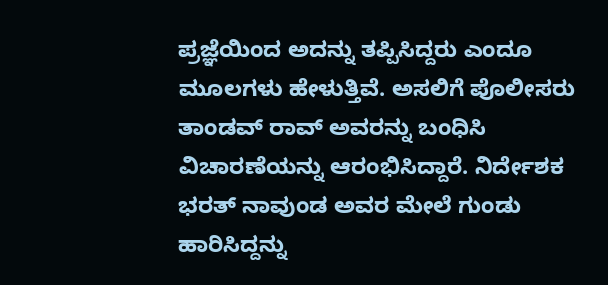ಪ್ರಜ್ಞೆಯಿಂದ ಅದನ್ನು ತಪ್ಪಿಸಿದ್ದರು ಎಂದೂ ಮೂಲಗಳು ಹೇಳುತ್ತಿವೆ. ಅಸಲಿಗೆ ಪೊಲೀಸರು ತಾಂಡವ್ ರಾವ್ ಅವರನ್ನು ಬಂಧಿಸಿ ವಿಚಾರಣೆಯನ್ನು ಆರಂಭಿಸಿದ್ದಾರೆ. ನಿರ್ದೇಶಕ ಭರತ್ ನಾವುಂಡ ಅವರ ಮೇಲೆ ಗುಂಡು ಹಾರಿಸಿದ್ದನ್ನು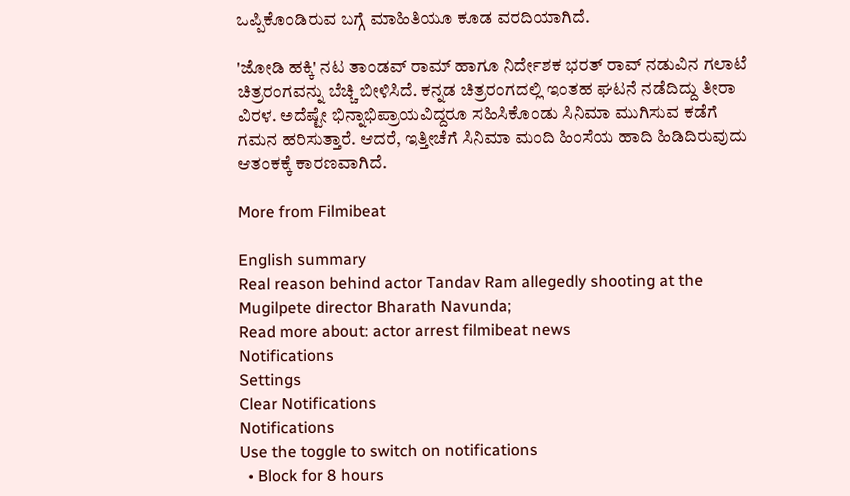ಒಪ್ಪಿಕೊಂಡಿರುವ ಬಗ್ಗೆ ಮಾಹಿತಿಯೂ ಕೂಡ ವರದಿಯಾಗಿದೆ.

'ಜೋಡಿ ಹಕ್ಕಿ' ನಟ ತಾಂಡವ್ ರಾಮ್ ಹಾಗೂ ನಿರ್ದೇಶಕ ಭರತ್ ರಾವ್ ನಡುವಿನ ಗಲಾಟೆ ಚಿತ್ರರಂಗವನ್ನು ಬೆಚ್ಚಿ ಬೀಳಿಸಿದೆ. ಕನ್ನಡ ಚಿತ್ರರಂಗದಲ್ಲಿ ಇಂತಹ ಘಟನೆ ನಡೆದಿದ್ದು ತೀರಾ ವಿರಳ. ಅದೆಷ್ಟೇ ಭಿನ್ನಾಭಿಪ್ರಾಯವಿದ್ದರೂ ಸಹಿಸಿಕೊಂಡು ಸಿನಿಮಾ ಮುಗಿಸುವ ಕಡೆಗೆ ಗಮನ ಹರಿಸುತ್ತಾರೆ. ಆದರೆ, ಇತ್ತೀಚೆಗೆ ಸಿನಿಮಾ ಮಂದಿ ಹಿಂಸೆಯ ಹಾದಿ ಹಿಡಿದಿರುವುದು ಆತಂಕಕ್ಕೆ ಕಾರಣವಾಗಿದೆ.

More from Filmibeat

English summary
Real reason behind actor Tandav Ram allegedly shooting at the Mugilpete director Bharath Navunda;
Read more about: actor arrest filmibeat news
Notifications
Settings
Clear Notifications
Notifications
Use the toggle to switch on notifications
  • Block for 8 hours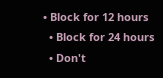• Block for 12 hours
  • Block for 24 hours
  • Don't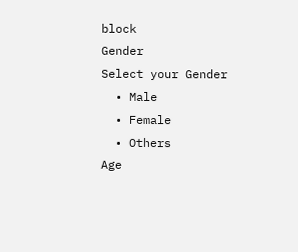block
Gender
Select your Gender
  • Male
  • Female
  • Others
Age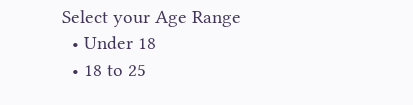Select your Age Range
  • Under 18
  • 18 to 25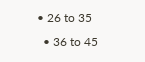• 26 to 35
  • 36 to 45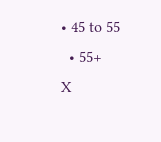• 45 to 55
  • 55+
X